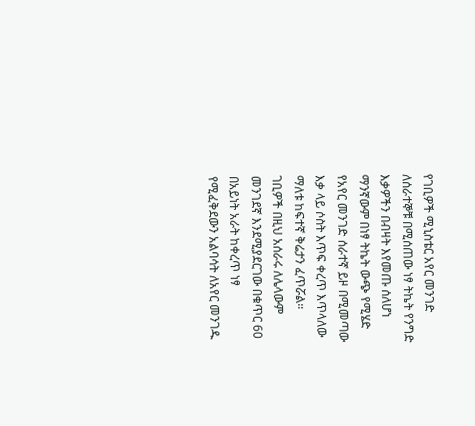የገቢዎች ሚኒስቴር አየር መንገድ ለሰራተኞቹ በሚሰጠው ነፃ ትኬት የንግድ እቃዎችን በብዛት እየመጡ ሰለሆነ ማንኛውም በነፃ ትኬት ውጭ የሚሄድ የአየር መንገድ ሰራተኛ ይዞ በሚመጣው እቃ ላይ ሶስት እጥፍ ቀረጥ እጥላለው ማለቱ ከፍተኛ ቅሬታን ፈጥሯል።
ገቢዎች በዚህ አሰራሩ ለሌላውም መንገደኛ እንደሚያደርገው በቁጥር 60 በአይነት አራት ከቀረጥ ነፃ የሚፈቅደውን አልባሳት ለአየር መንገዱ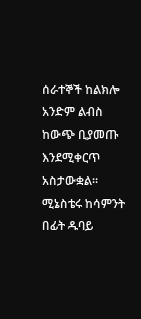ሰራተኞች ከልክሎ አንድም ልብስ ከውጭ ቢያመጡ እንደሚቀርጥ አስታውቋል።
ሚኔስቴሩ ከሳምንት በፊት ዱባይ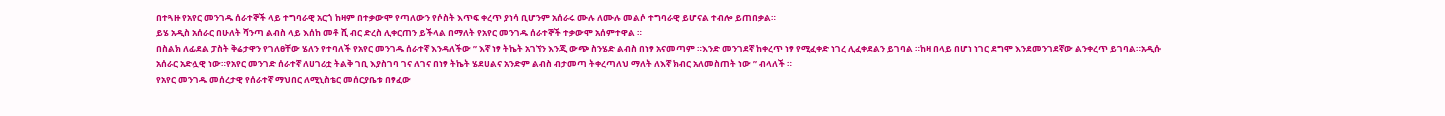በተጓዙ የአየር መንገዱ ሰራተኞች ላይ ተግባራዊ አርጎ ከዛም በተቃውሞ የጣለውን የሶስት እጥፍ ቀረጥ ያነሳ ቢሆንም አሰራሩ ሙሉ ለሙሉ መልሶ ተግባራዊ ይሆናል ተብሎ ይጠበቃል።
ይሄ አዲስ አሰራር በሁለት ሻንጣ ልብስ ላይ እሰከ መቶ ሺ ብር ድረስ ሊቀርጠን ይችላል በማለት የአየር መንገዱ ሰራተኞች ተቃውሞ አሰምተዋል ።
በስልክ ለፊደል ፓስት ቅሬታዋን የገለፀቸው ሄለን የተባለች የአየር መንገዱ ሰራተኛ እንዳለችው ” እኛ ነፃ ትኬት አገኘን እንጂ ውጭ ስንሄድ ልብስ በነፃ አናመጣም ።እንድ መንገደኛ ከቀረጥ ነፃ የሚፈቀድ ነገረ ሊፈቀደልን ይገባል ።ከዛ በላይ በሆነ ነገር ደግሞ እንደመንገደኛው ልንቀረጥ ይገባል።አዲሱ አሰራር አድሏዊ ነው።የአየር መንገድ ሰራተኛ ለሀገሪቷ ትልቅ ገቢ እያስገባ ገና ለገና በነፃ ትኬት ሄደሀልና አንድም ልብስ ብታመጣ ትቀረጣለህ ማለት ለእኛ ክብር አለመስጠት ነው ” ብላለች ።
የአየር መንገዱ መሰረታዊ የሰራተኛ ማህበር ለሚኒስቴር መሰርያቤቱ በፃፈው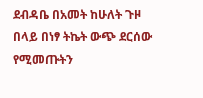ደብዳቤ በአመት ከሁለት ጉዞ በላይ በነፃ ትኬት ውጭ ደርሰው የሚመጡትን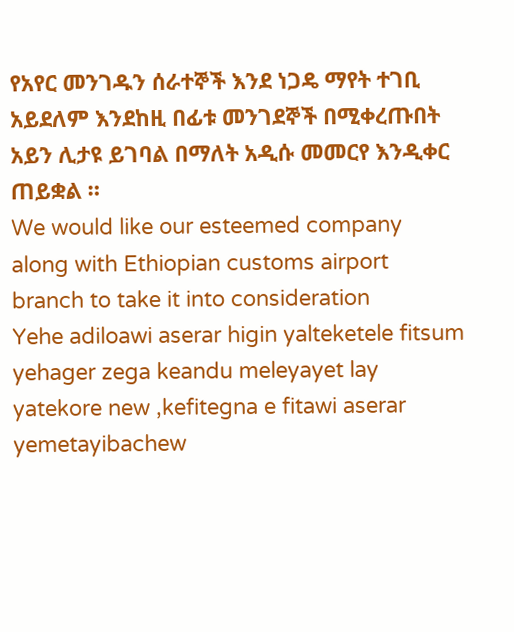የአየር መንገዱን ሰራተኞች እንደ ነጋዴ ማየት ተገቢ አይደለም እንደከዚ በፊቱ መንገደኞች በሚቀረጡበት አይን ሊታዩ ይገባል በማለት አዲሱ መመርየ እንዲቀር ጠይቋል ።
We would like our esteemed company along with Ethiopian customs airport branch to take it into consideration
Yehe adiloawi aserar higin yalteketele fitsum yehager zega keandu meleyayet lay yatekore new ,kefitegna e fitawi aserar yemetayibachew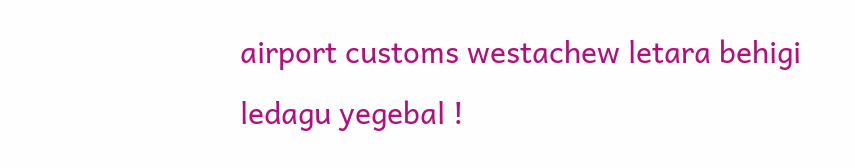airport customs westachew letara behigi ledagu yegebal !